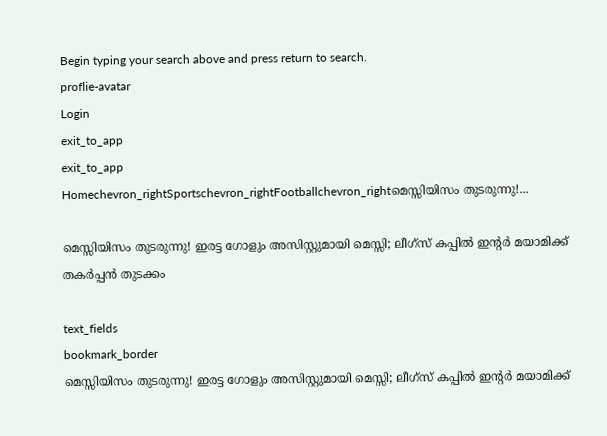Begin typing your search above and press return to search.
proflie-avatar
Login
exit_to_app
exit_to_app
Homechevron_rightSportschevron_rightFootballchevron_rightമെസ്സിയിസം തുടരുന്നു!...

മെസ്സിയിസം തുടരുന്നു! ഇരട്ട ഗോളും അസിസ്റ്റുമായി മെസ്സി; ലീഗ്സ് കപ്പിൽ ഇന്റർ മയാമിക്ക് തകർപ്പൻ തുടക്കം

text_fields
bookmark_border
മെസ്സിയിസം തുടരുന്നു! ഇരട്ട ഗോളും അസിസ്റ്റുമായി മെസ്സി; ലീഗ്സ് കപ്പിൽ ഇന്റർ മയാമിക്ക്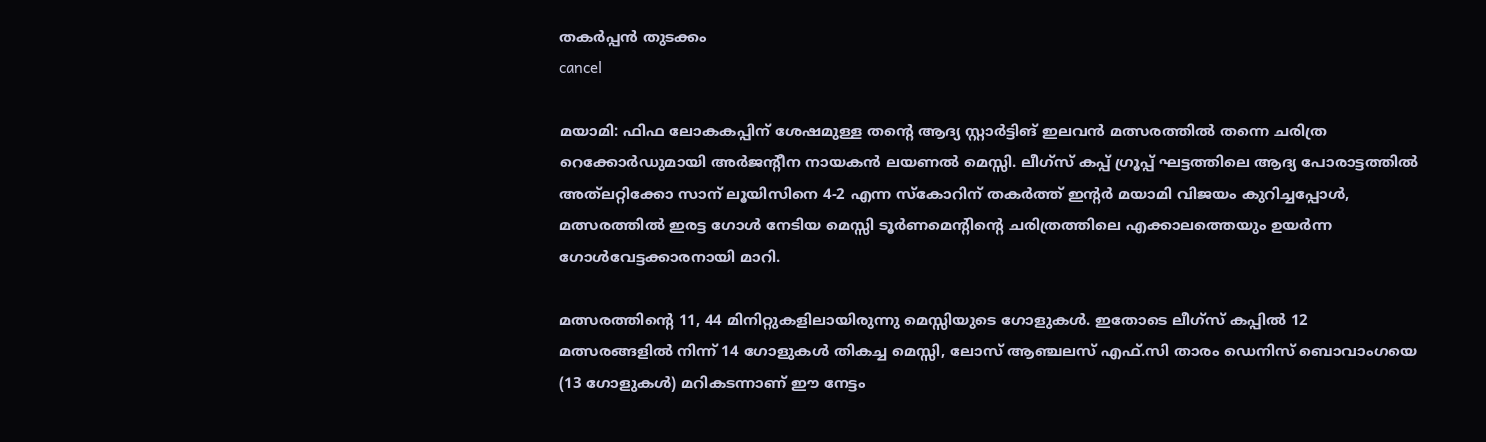തകർപ്പൻ തുടക്കം
cancel

മയാമി: ഫിഫ ലോകകപ്പിന് ശേഷമുള്ള തന്റെ ആദ്യ സ്റ്റാർട്ടിങ് ഇലവൻ മത്സരത്തിൽ തന്നെ ചരിത്ര റെക്കോർഡുമായി അർജന്റീന നായകൻ ലയണൽ മെസ്സി. ലീഗ്‌സ് കപ്പ് ഗ്രൂപ്പ് ഘട്ടത്തിലെ ആദ്യ പോരാട്ടത്തിൽ അത്‌ലറ്റിക്കോ സാന് ലൂയിസിനെ 4-2 എന്ന സ്കോറിന് തകർത്ത് ഇന്റർ മയാമി വിജയം കുറിച്ചപ്പോൾ, മത്സരത്തിൽ ഇരട്ട ഗോൾ നേടിയ മെസ്സി ടൂർണമെന്റിന്റെ ചരിത്രത്തിലെ എക്കാലത്തെയും ഉയർന്ന ഗോൾവേട്ടക്കാരനായി മാറി.

മത്സരത്തിന്റെ 11, 44 മിനിറ്റുകളിലായിരുന്നു മെസ്സിയുടെ ഗോളുകൾ. ഇതോടെ ലീഗ്‌സ് കപ്പിൽ 12 മത്സരങ്ങളിൽ നിന്ന് 14 ഗോളുകൾ തികച്ച മെസ്സി, ലോസ് ആഞ്ചലസ് എഫ്.സി താരം ഡെനിസ് ബൊവാംഗയെ (13 ഗോളുകൾ) മറികടന്നാണ് ഈ നേട്ടം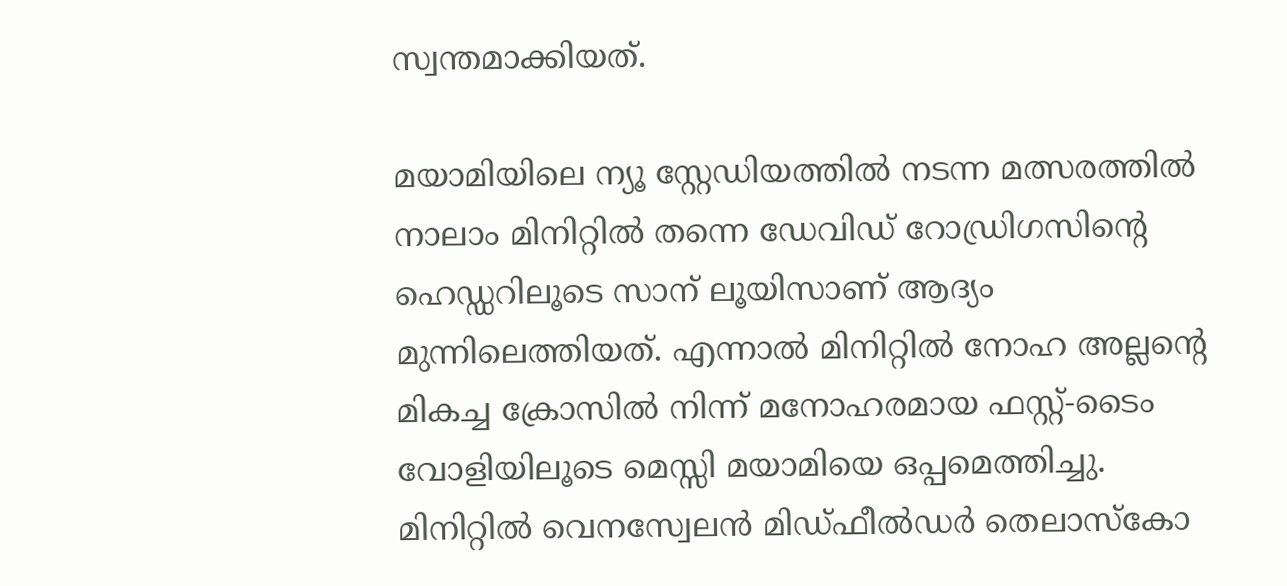സ്വന്തമാക്കിയത്.

മയാമിയിലെ ന്യൂ സ്റ്റേഡിയത്തിൽ നടന്ന മത്സരത്തിൽ നാലാം മിനിറ്റിൽ തന്നെ ഡേവിഡ് റോഡ്രിഗസിന്റെ ഹെഡ്ഡറിലൂടെ സാന് ലൂയിസാണ് ആദ്യം മുന്നിലെത്തിയത്. എന്നാൽ മിനിറ്റിൽ നോഹ അല്ലന്റെ മികച്ച ക്രോസിൽ നിന്ന് മനോഹരമായ ഫസ്റ്റ്-ടൈം വോളിയിലൂടെ മെസ്സി മയാമിയെ ഒപ്പമെത്തിച്ചു. മിനിറ്റിൽ വെനസ്വേലൻ മിഡ്ഫീൽഡർ തെലാസ്കോ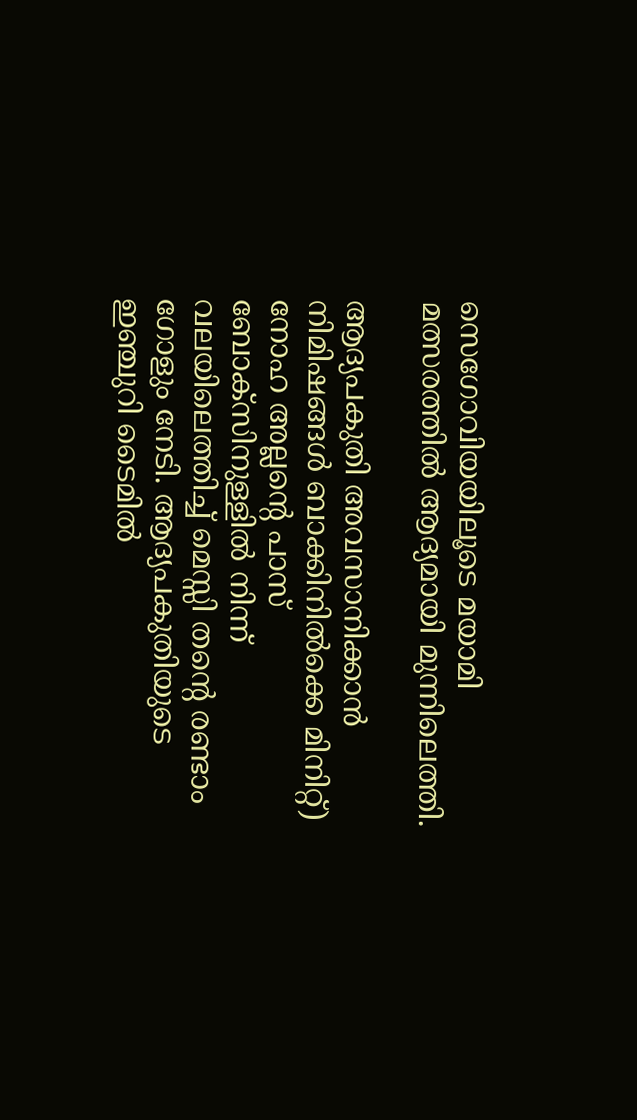സെഗോവിയയിലൂടെ മയാമി മത്സരത്തിൽ ആദ്യമായി മുന്നിലെത്തി.

ആദ്യപകുതി അവസാനിക്കാൻ നിമിഷങ്ങൾ ബാക്കിനിൽക്കെ മിനിറ്റ്) നോഹ അല്ലന്റെ പാസ് ബോക്സിനുള്ളിൽ നിന്ന് വലയിലെത്തിച്ച് മെസ്സി തന്റെ രണ്ടാം ഗോളും നേടി. ആദ്യപകുതിയുടെ ഇഞ്ചുറി ടൈമിൽ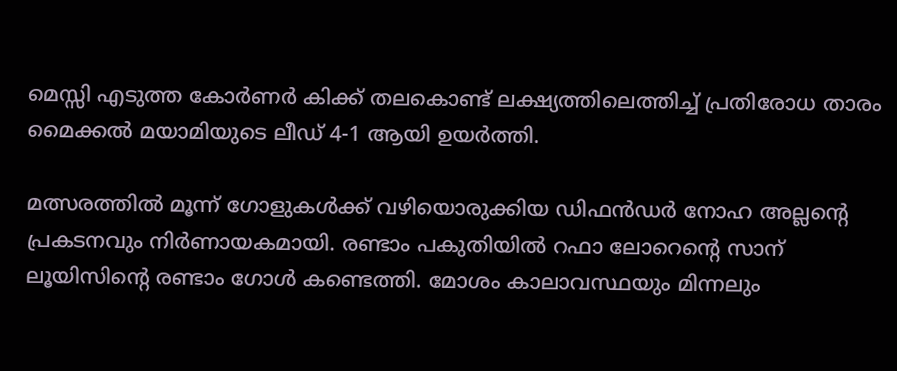മെസ്സി എടുത്ത കോർണർ കിക്ക് തലകൊണ്ട് ലക്ഷ്യത്തിലെത്തിച്ച് പ്രതിരോധ താരം മൈക്കൽ മയാമിയുടെ ലീഡ് 4-1 ആയി ഉയർത്തി.

മത്സരത്തിൽ മൂന്ന് ഗോളുകൾക്ക് വഴിയൊരുക്കിയ ഡിഫൻഡർ നോഹ അല്ലന്റെ പ്രകടനവും നിർണായകമായി. രണ്ടാം പകുതിയിൽ റഫാ ലോറെന്റെ സാന് ലൂയിസിന്റെ രണ്ടാം ഗോൾ കണ്ടെത്തി. മോശം കാലാവസ്ഥയും മിന്നലും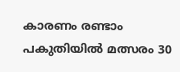കാരണം രണ്ടാം പകുതിയിൽ മത്സരം 30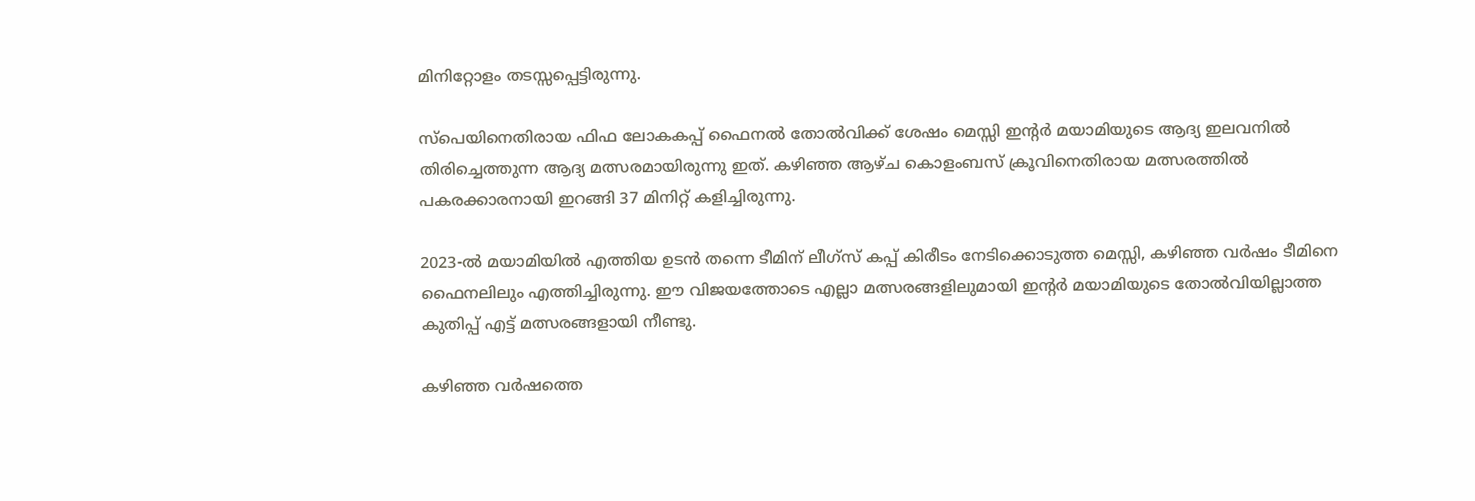മിനിറ്റോളം തടസ്സപ്പെട്ടിരുന്നു.

സ്പെയിനെതിരായ ഫിഫ ലോകകപ്പ് ഫൈനൽ തോൽവിക്ക് ശേഷം മെസ്സി ഇന്റർ മയാമിയുടെ ആദ്യ ഇലവനിൽ തിരിച്ചെത്തുന്ന ആദ്യ മത്സരമായിരുന്നു ഇത്. കഴിഞ്ഞ ആഴ്ച കൊളംബസ് ക്രൂവിനെതിരായ മത്സരത്തിൽ പകരക്കാരനായി ഇറങ്ങി 37 മിനിറ്റ് കളിച്ചിരുന്നു.

2023-ൽ മയാമിയിൽ എത്തിയ ഉടൻ തന്നെ ടീമിന് ലീഗ്സ് കപ്പ് കിരീടം നേടിക്കൊടുത്ത മെസ്സി, കഴിഞ്ഞ വർഷം ടീമിനെ ഫൈനലിലും എത്തിച്ചിരുന്നു. ഈ വിജയത്തോടെ എല്ലാ മത്സരങ്ങളിലുമായി ഇന്റർ മയാമിയുടെ തോൽവിയില്ലാത്ത കുതിപ്പ് എട്ട് മത്സരങ്ങളായി നീണ്ടു.

കഴിഞ്ഞ വർഷത്തെ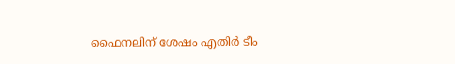ഫൈനലിന് ശേഷം എതിർ ടീം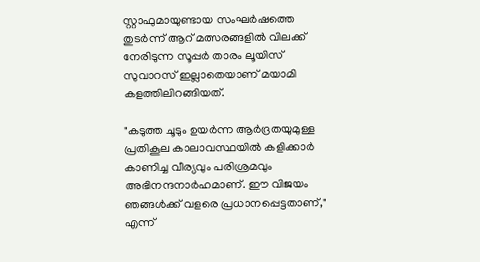സ്റ്റാഫുമായുണ്ടായ സംഘർഷത്തെ തുടർന്ന് ആറ് മത്സരങ്ങളിൽ വിലക്ക് നേരിടുന്ന സൂപ്പർ താരം ലൂയിസ് സുവാറസ് ഇല്ലാതെയാണ് മയാമി കളത്തിലിറങ്ങിയത്.

"കടുത്ത ചൂടും ഉയർന്ന ആർദ്രതയുമുള്ള പ്രതികൂല കാലാവസ്ഥയിൽ കളിക്കാർ കാണിച്ച വീര്യവും പരിശ്രമവും അഭിനന്ദനാർഹമാണ്. ഈ വിജയം ഞങ്ങൾക്ക് വളരെ പ്രധാനപ്പെട്ടതാണ്," എന്ന്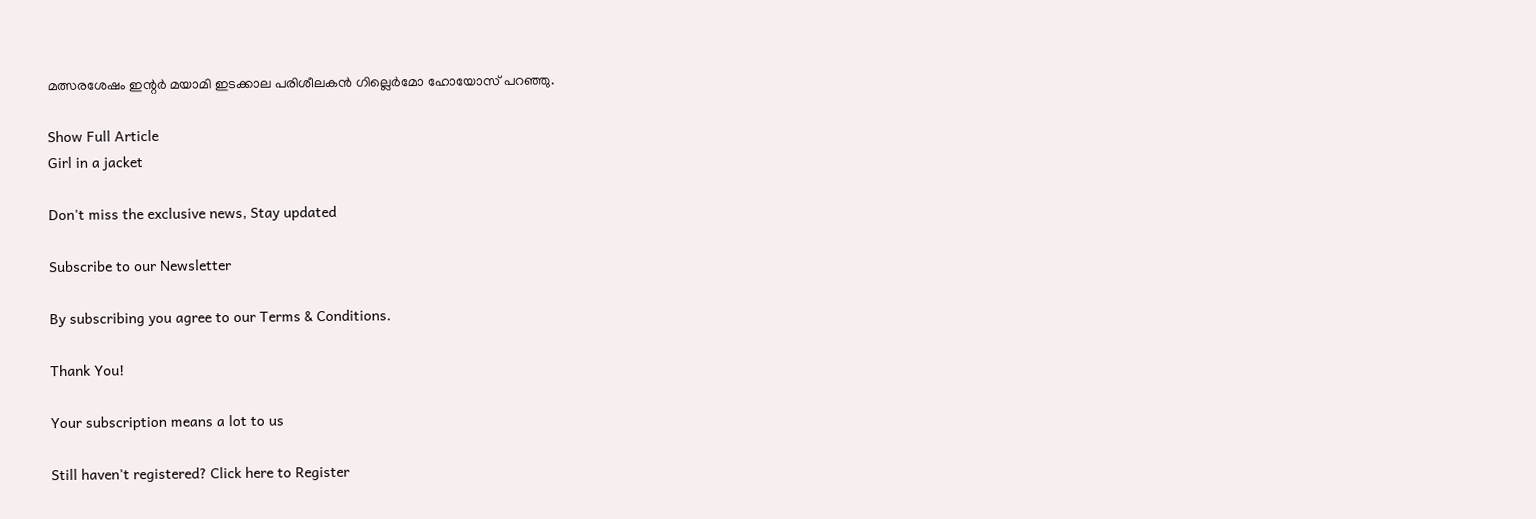മത്സരശേഷം ഇന്റർ മയാമി ഇടക്കാല പരിശീലകൻ ഗില്ലെർമോ ഹോയോസ് പറഞ്ഞു.

Show Full Article
Girl in a jacket

Don't miss the exclusive news, Stay updated

Subscribe to our Newsletter

By subscribing you agree to our Terms & Conditions.

Thank You!

Your subscription means a lot to us

Still haven't registered? Click here to Register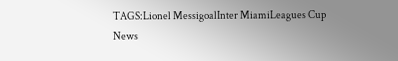TAGS:Lionel MessigoalInter MiamiLeagues Cup
News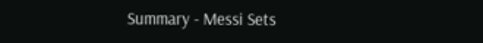Summary - Messi Sets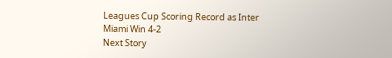Leagues Cup Scoring Record as Inter Miami Win 4-2
Next Story